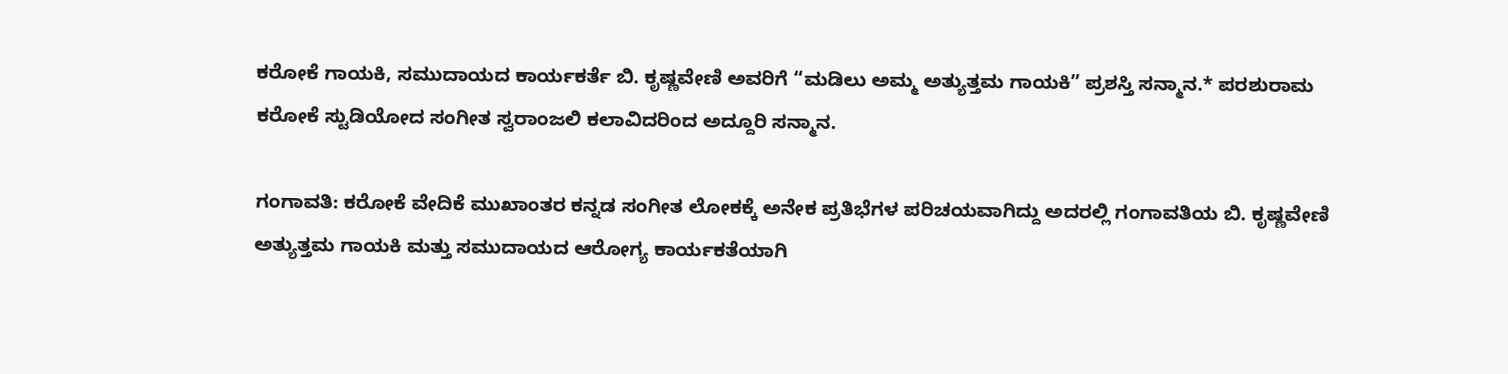ಕರೋಕೆ ಗಾಯಕಿ, ಸಮುದಾಯದ ಕಾರ್ಯಕರ್ತೆ ಬಿ. ಕೃಷ್ಣವೇಣಿ ಅವರಿಗೆ “ಮಡಿಲು ಅಮ್ಮ ಅತ್ಯುತ್ತಮ ಗಾಯಕಿ” ಪ್ರಶಸ್ತಿ ಸನ್ಮಾನ.* ಪರಶುರಾಮ ಕರೋಕೆ ಸ್ಟುಡಿಯೋದ ಸಂಗೀತ ಸ್ವರಾಂಜಲಿ ಕಲಾವಿದರಿಂದ ಅದ್ದೂರಿ ಸನ್ಮಾನ.

ಗಂಗಾವತಿ: ಕರೋಕೆ ವೇದಿಕೆ ಮುಖಾಂತರ ಕನ್ನಡ ಸಂಗೀತ ಲೋಕಕ್ಕೆ ಅನೇಕ ಪ್ರತಿಭೆಗಳ ಪರಿಚಯವಾಗಿದ್ದು ಅದರಲ್ಲಿ ಗಂಗಾವತಿಯ ಬಿ. ಕೃಷ್ಣವೇಣಿ ಅತ್ಯುತ್ತಮ ಗಾಯಕಿ ಮತ್ತು ಸಮುದಾಯದ ಆರೋಗ್ಯ ಕಾರ್ಯಕತೆಯಾಗಿ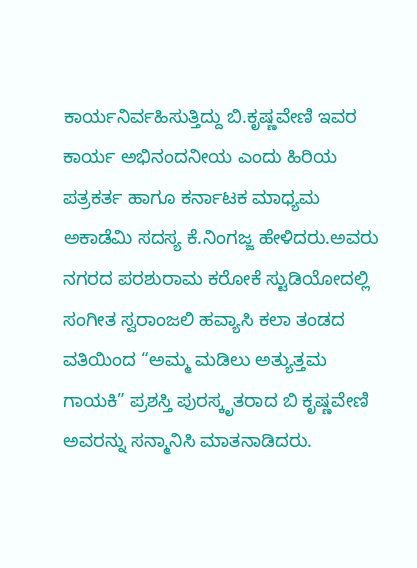ಕಾರ್ಯನಿರ್ವಹಿಸುತ್ತಿದ್ದು ಬಿ.ಕೃಷ್ಣವೇಣಿ ಇವರ ಕಾರ್ಯ ಅಭಿನಂದನೀಯ ಎಂದು ಹಿರಿಯ ಪತ್ರಕರ್ತ ಹಾಗೂ ಕರ್ನಾಟಕ ಮಾಧ್ಯಮ ಅಕಾಡೆಮಿ ಸದಸ್ಯ ಕೆ.ನಿಂಗಜ್ಜ ಹೇಳಿದರು.ಅವರು ನಗರದ ಪರಶುರಾಮ ಕರೋಕೆ ಸ್ಟುಡಿಯೋದಲ್ಲಿ ಸಂಗೀತ ಸ್ವರಾಂಜಲಿ ಹವ್ಯಾಸಿ ಕಲಾ ತಂಡದ ವತಿಯಿಂದ “ಅಮ್ಮ ಮಡಿಲು ಅತ್ಯುತ್ತಮ ಗಾಯಕಿ” ಪ್ರಶಸ್ತಿ ಪುರಸ್ಕೃತರಾದ ಬಿ ಕೃಷ್ಣವೇಣಿ ಅವರನ್ನು ಸನ್ಮಾನಿಸಿ ಮಾತನಾಡಿದರು.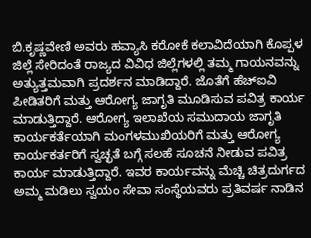ಬಿ.ಕೃಷ್ಣವೇಣಿ ಅವರು ಹವ್ಯಾಸಿ ಕರೋಕೆ ಕಲಾವಿದೆಯಾಗಿ ಕೊಪ್ಪಳ ಜಿಲ್ಲೆ ಸೇರಿದಂತೆ ರಾಜ್ಯದ ವಿವಿಧ ಜಿಲ್ಲೆಗಳಲ್ಲಿ ತಮ್ಮ ಗಾಯನವನ್ನು ಅತ್ಯುತ್ತಮವಾಗಿ ಪ್ರದರ್ಶನ ಮಾಡಿದ್ದಾರೆ. ಜೊತೆಗೆ ಹೆಚ್ಐವಿ ಪೀಡಿತರಿಗೆ ಮತ್ತು ಆರೋಗ್ಯ ಜಾಗೃತಿ ಮೂಡಿಸುವ ಪವಿತ್ರ ಕಾರ್ಯ ಮಾಡುತ್ತಿದ್ದಾರೆ. ಆರೋಗ್ಯ ಇಲಾಖೆಯ ಸಮುದಾಯ ಜಾಗೃತಿ ಕಾರ್ಯಕರ್ತೆಯಾಗಿ ಮಂಗಳಮುಖಿಯರಿಗೆ ಮತ್ತು ಆರೋಗ್ಯ ಕಾರ್ಯಕರ್ತರಿಗೆ ಸ್ವಚ್ಛತೆ ಬಗ್ಗೆ ಸಲಹೆ ಸೂಚನೆ ನೀಡುವ ಪವಿತ್ರ ಕಾರ್ಯ ಮಾಡುತ್ತಿದ್ದಾರೆ. ಇವರ ಕಾರ್ಯವನ್ನು ಮೆಚ್ಚಿ ಚಿತ್ರದುರ್ಗದ ಅಮ್ಮ ಮಡಿಲು ಸ್ವಯಂ ಸೇವಾ ಸಂಸ್ಥೆಯವರು ಪ್ರತಿವರ್ಷ ನಾಡಿನ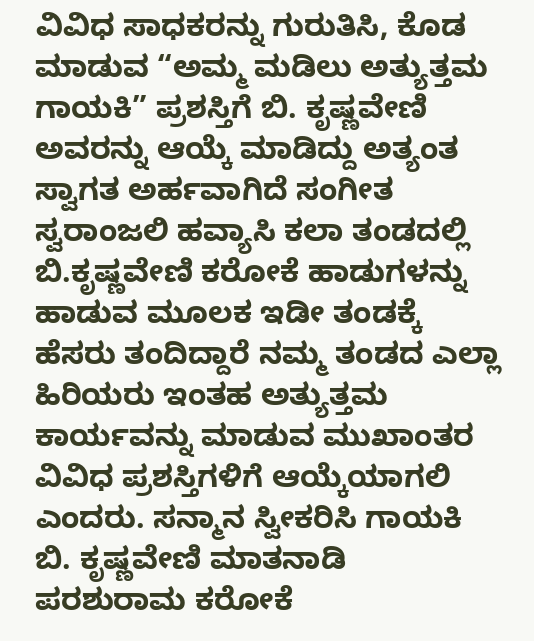ವಿವಿಧ ಸಾಧಕರನ್ನು ಗುರುತಿಸಿ, ಕೊಡ ಮಾಡುವ “ಅಮ್ಮ ಮಡಿಲು ಅತ್ಯುತ್ತಮ ಗಾಯಕಿ” ಪ್ರಶಸ್ತಿಗೆ ಬಿ. ಕೃಷ್ಣವೇಣಿ ಅವರನ್ನು ಆಯ್ಕೆ ಮಾಡಿದ್ದು ಅತ್ಯಂತ ಸ್ವಾಗತ ಅರ್ಹವಾಗಿದೆ ಸಂಗೀತ ಸ್ವರಾಂಜಲಿ ಹವ್ಯಾಸಿ ಕಲಾ ತಂಡದಲ್ಲಿ ಬಿ.ಕೃಷ್ಣವೇಣಿ ಕರೋಕೆ ಹಾಡುಗಳನ್ನು ಹಾಡುವ ಮೂಲಕ ಇಡೀ ತಂಡಕ್ಕೆ ಹೆಸರು ತಂದಿದ್ದಾರೆ ನಮ್ಮ ತಂಡದ ಎಲ್ಲಾ ಹಿರಿಯರು ಇಂತಹ ಅತ್ಯುತ್ತಮ ಕಾರ್ಯವನ್ನು ಮಾಡುವ ಮುಖಾಂತರ ವಿವಿಧ ಪ್ರಶಸ್ತಿಗಳಿಗೆ ಆಯ್ಕೆಯಾಗಲಿ ಎಂದರು. ಸನ್ಮಾನ ಸ್ವೀಕರಿಸಿ ಗಾಯಕಿ ಬಿ. ಕೃಷ್ಣವೇಣಿ ಮಾತನಾಡಿ ಪರಶುರಾಮ ಕರೋಕೆ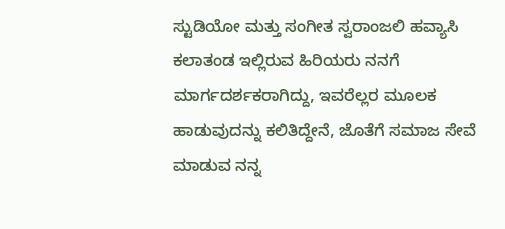ಸ್ಟುಡಿಯೋ ಮತ್ತು ಸಂಗೀತ ಸ್ವರಾಂಜಲಿ ಹವ್ಯಾಸಿ ಕಲಾತಂಡ ಇಲ್ಲಿರುವ ಹಿರಿಯರು ನನಗೆ ಮಾರ್ಗದರ್ಶಕರಾಗಿದ್ದು, ಇವರೆಲ್ಲರ ಮೂಲಕ ಹಾಡುವುದನ್ನು ಕಲಿತಿದ್ದೇನೆ, ಜೊತೆಗೆ ಸಮಾಜ ಸೇವೆ ಮಾಡುವ ನನ್ನ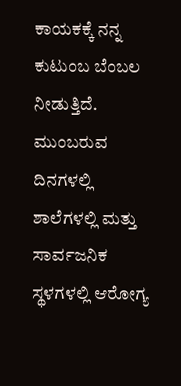ಕಾಯಕಕ್ಕೆ ನನ್ನ ಕುಟುಂಬ ಬೆಂಬಲ ನೀಡುತ್ತಿದೆ. ಮುಂಬರುವ ದಿನಗಳಲ್ಲಿ ಶಾಲೆಗಳಲ್ಲಿ ಮತ್ತು ಸಾರ್ವಜನಿಕ ಸ್ಥಳಗಳಲ್ಲಿ ಆರೋಗ್ಯ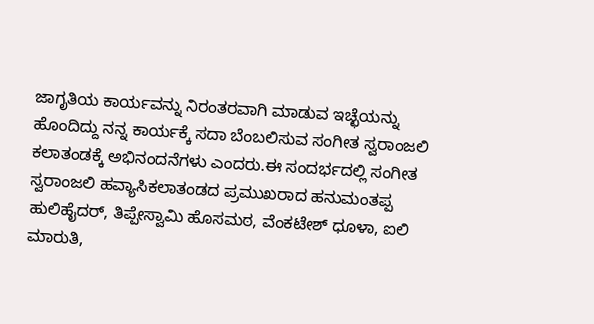ಜಾಗೃತಿಯ ಕಾರ್ಯವನ್ನು ನಿರಂತರವಾಗಿ ಮಾಡುವ ಇಚ್ಛೆಯನ್ನು ಹೊಂದಿದ್ದು ನನ್ನ ಕಾರ್ಯಕ್ಕೆ ಸದಾ ಬೆಂಬಲಿಸುವ ಸಂಗೀತ ಸ್ವರಾಂಜಲಿ ಕಲಾತಂಡಕ್ಕೆ ಅಭಿನಂದನೆಗಳು ಎಂದರು.ಈ ಸಂದರ್ಭದಲ್ಲಿ ಸಂಗೀತ ಸ್ವರಾಂಜಲಿ ಹವ್ಯಾಸಿಕಲಾತಂಡದ ಪ್ರಮುಖರಾದ ಹನುಮಂತಪ್ಪ ಹುಲಿಹೈದರ್, ತಿಪ್ಪೇಸ್ವಾಮಿ ಹೊಸಮಠ, ವೆಂಕಟೇಶ್ ಧೂಳಾ, ಐಲಿ ಮಾರುತಿ,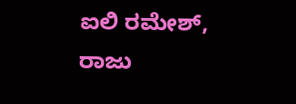ಐಲಿ ರಮೇಶ್, ರಾಜು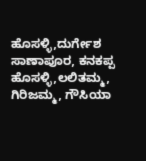ಹೊಸಳ್ಳಿ,ದುರ್ಗೇಶ ಸಾಣಾಪೂರ, ಕನಕಪ್ಪ ಹೊಸಳ್ಳಿ,ಲಲಿತಮ್ಮ, ಗಿರಿಜಮ್ಮ, ಗೌಸಿಯಾ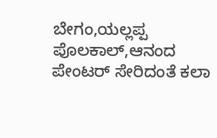ಬೇಗಂ,ಯಲ್ಲಪ್ಪ ಪೊಲಕಾಲ್,ಆನಂದ ಪೇಂಟರ್ ಸೇರಿದಂತೆ ಕಲಾ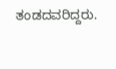ತಂಡದವರಿದ್ದರು.